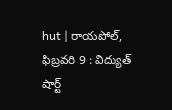hut | రాయపోల్, ఫిబ్రవరి 9 : విద్యుత్ షార్ట్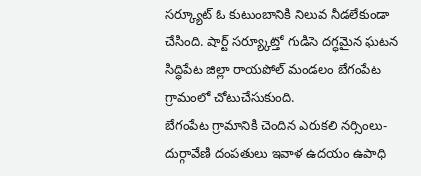సర్క్యూట్ ఓ కుటుంబానికి నిలువ నీడలేకుండా చేసింది. షార్ట్ సర్య్కూట్తో గుడిసె దగ్ధమైన ఘటన సిద్ధిపేట జిల్లా రాయపోల్ మండలం బేగంపేట గ్రామంలో చోటుచేసుకుంది.
బేగంపేట గ్రామానికి చెందిన ఎరుకలి నర్సింలు-దుర్గావేణి దంపతులు ఇవాళ ఉదయం ఉపాధి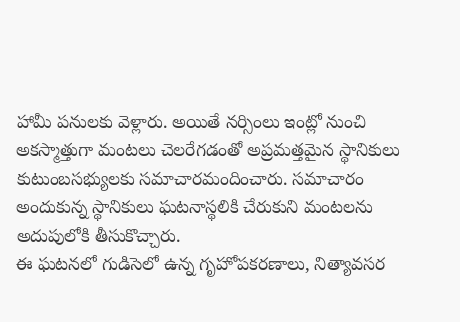హామీ పనులకు వెళ్లారు. అయితే నర్సింలు ఇంట్లో నుంచి అకస్మాత్తుగా మంటలు చెలరేగడంతో అప్రమత్తమైన స్థానికులు కుటుంబసభ్యులకు సమాచారమందించారు. సమాచారం అందుకున్న స్థానికులు ఘటనాస్థలికి చేరుకుని మంటలను అదుపులోకి తీసుకొచ్చారు.
ఈ ఘటనలో గుడిసెలో ఉన్న గృహోపకరణాలు, నిత్యావసర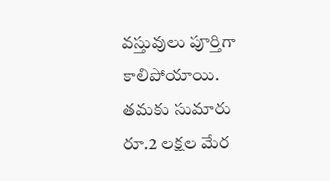వస్తువులు పూర్తిగా కాలిపోయాయి. తమకు సుమారు రూ.2 లక్షల మేర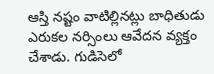ఆస్తి నష్టం వాటిల్లినట్లు బాధితుడు ఎరుకల నర్సింలు ఆవేదన వ్యక్తం చేశాడు. గుడిసెలో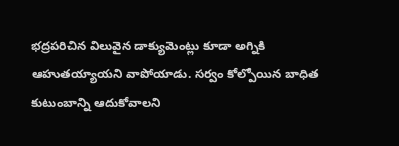భద్రపరిచిన విలువైన డాక్యుమెంట్లు కూడా అగ్నికి ఆహుతయ్యాయని వాపోయాడు. సర్వం కోల్పోయిన బాధిత కుటుంబాన్ని ఆదుకోవాలని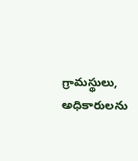గ్రామస్థులు, అధికారులను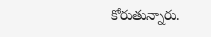కోరుతున్నారు.